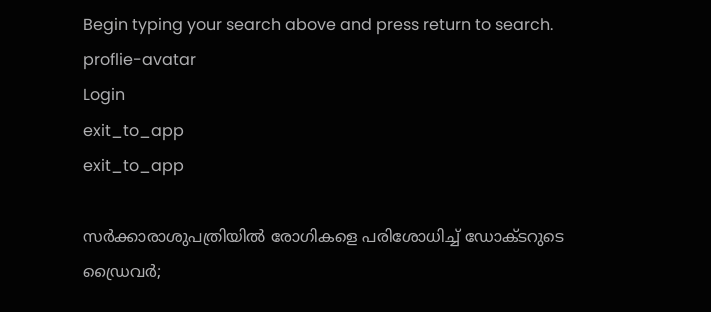Begin typing your search above and press return to search.
proflie-avatar
Login
exit_to_app
exit_to_app

സർക്കാരാശുപത്രിയിൽ രോഗികളെ പരിശോധിച്ച് ഡോക്ടറുടെ ഡ്രൈവർ;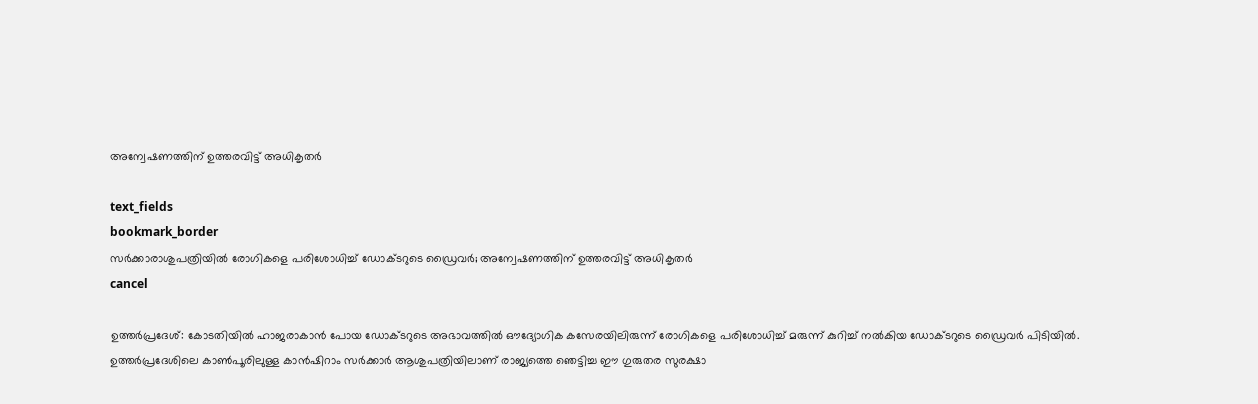അന്വേഷണത്തിന് ഉത്തരവിട്ട് അധികൃതർ

text_fields
bookmark_border
സർക്കാരാശുപത്രിയിൽ രോഗികളെ പരിശോധിച്ച് ഡോക്ടറുടെ ഡ്രൈവർ; അന്വേഷണത്തിന് ഉത്തരവിട്ട് അധികൃതർ
cancel

ഉത്തർപ്രദേശ്: കോടതിയിൽ ഹാജരാകാൻ പോയ ഡോക്ടറുടെ അഭാവത്തിൽ ഔദ്യോഗിക കസേരയിലിരുന്ന് രോഗികളെ പരിശോധിച്ച് മരുന്ന് കുറിച്ച് നൽകിയ ഡോക്ടറുടെ ഡ്രൈവർ പിടിയിൽ. ഉത്തർപ്രദേശിലെ കാൺപൂരിലുള്ള കാൻഷിറാം സർക്കാർ ആശുപത്രിയിലാണ് രാജ്യത്തെ ഞെട്ടിച്ച ഈ ഗുരുതര സുരക്ഷാ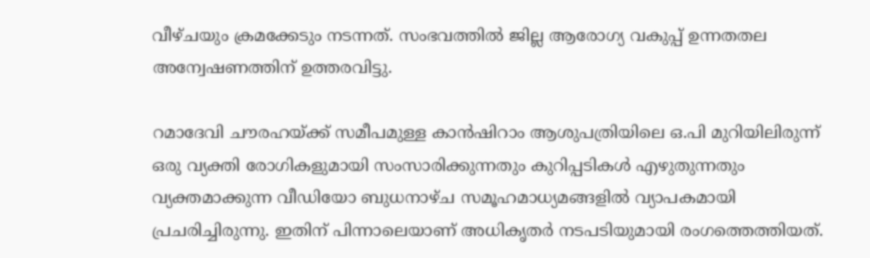വീഴ്ചയും ക്രമക്കേടും നടന്നത്. സംഭവത്തിൽ ജില്ല ആരോഗ്യ വകുപ്പ് ഉന്നതതല അന്വേഷണത്തിന് ഉത്തരവിട്ടു.

റമാദേവി ചൗരഹയ്ക്ക് സമീപമുള്ള കാൻഷിറാം ആശുപത്രിയിലെ ഒ.പി മുറിയിലിരുന്ന് ഒരു വ്യക്തി രോഗികളുമായി സംസാരിക്കുന്നതും കുറിപ്പടികൾ എഴുതുന്നതും വ്യക്തമാക്കുന്ന വീഡിയോ ബുധനാഴ്ച സമൂഹമാധ്യമങ്ങളിൽ വ്യാപകമായി പ്രചരിച്ചിരുന്നു. ഇതിന് പിന്നാലെയാണ് അധികൃതർ നടപടിയുമായി രംഗത്തെത്തിയത്.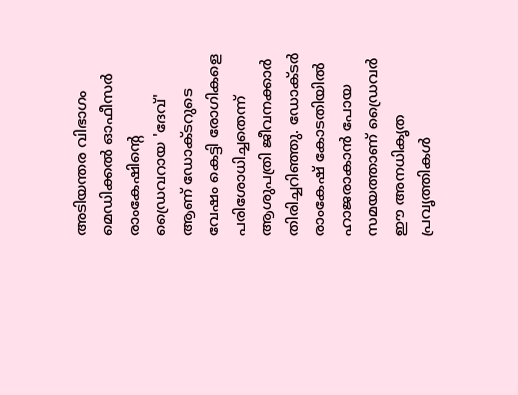അടിയന്തര വിഭാഗം മെഡിക്കൽ ഓഫീസർ രാംകേഷിന്റെ ഡ്രൈവറായ 'ദേവ്' ആണ് ഡോക്ടറുടെ വേഷം കെട്ടി രോഗികളെ പരിശോധിച്ചതെന്ന് ആശുപത്രി ജീവനക്കാർ തിരിച്ചറിഞ്ഞു. ഡോക്ടർ രാംകേഷ് കോടതിയിൽ ഹാജരാകാൻ പോയ സമയത്താണ് ഡ്രൈവർ ഈ അനധികൃത പ്രവൃത്തികൾ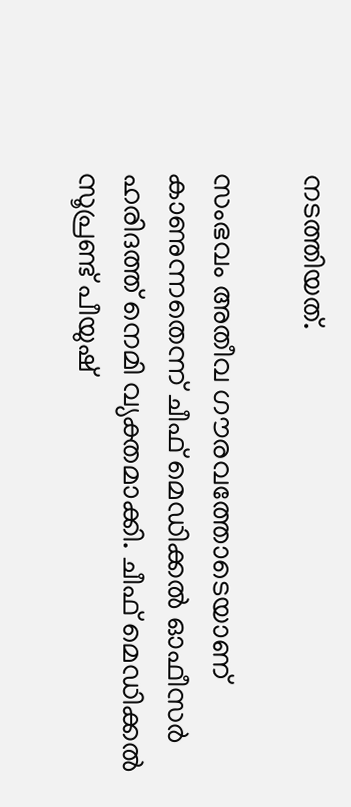നടത്തിയത്.

സംഭവം അതീവ ഗൗരവത്തോടെയാണ് കാണുന്നതെന്ന് ചീഫ് മെഡിക്കൽ ഓഫീസർ ഹരിദത്ത് നെമി വ്യക്തമാക്കി. ചീഫ് മെഡിക്കൽ സൂപ്രണ്ട് പീയുഷ്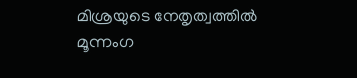മിശ്രയുടെ നേതൃത്വത്തിൽ മൂന്നംഗ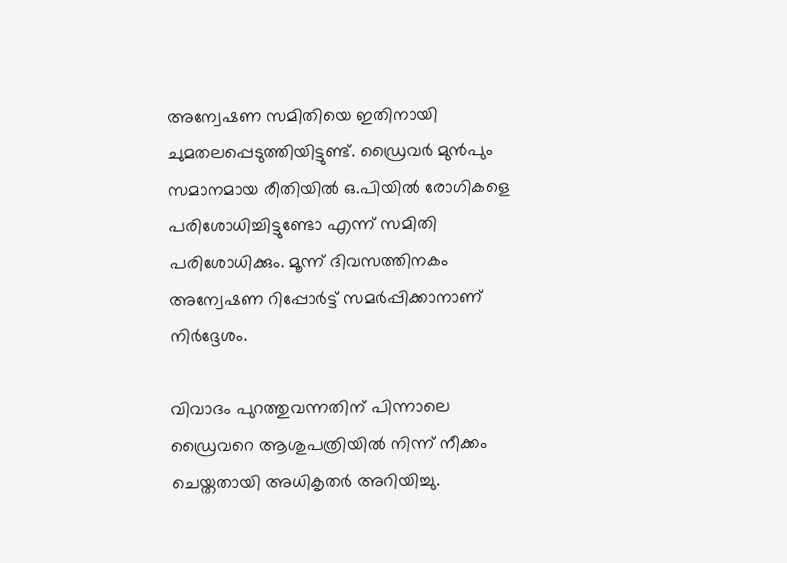അന്വേഷണ സമിതിയെ ഇതിനായി ചുമതലപ്പെടുത്തിയിട്ടുണ്ട്. ഡ്രൈവർ മുൻപും സമാനമായ രീതിയിൽ ഒ.പിയിൽ രോഗികളെ പരിശോധിച്ചിട്ടുണ്ടോ എന്ന് സമിതി പരിശോധിക്കും. മൂന്ന് ദിവസത്തിനകം അന്വേഷണ റിപ്പോർട്ട് സമർപ്പിക്കാനാണ് നിർദ്ദേശം.

വിവാദം പുറത്തുവന്നതിന് പിന്നാലെ ഡ്രൈവറെ ആശുപത്രിയിൽ നിന്ന് നീക്കം ചെയ്തതായി അധികൃതർ അറിയിച്ചു.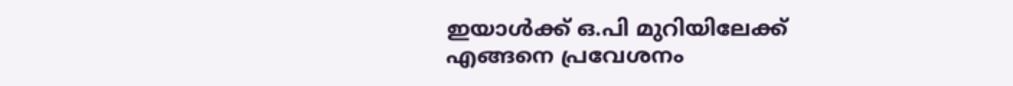ഇയാൾക്ക് ഒ.പി മുറിയിലേക്ക് എങ്ങനെ പ്രവേശനം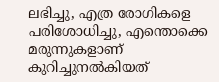ലഭിച്ചു, എത്ര രോഗികളെ പരിശോധിച്ചു, എന്തൊക്കെ മരുന്നുകളാണ് കുറിച്ചുനൽകിയത്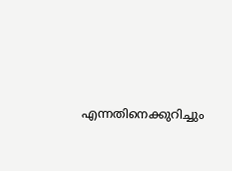എന്നതിനെക്കുറിച്ചും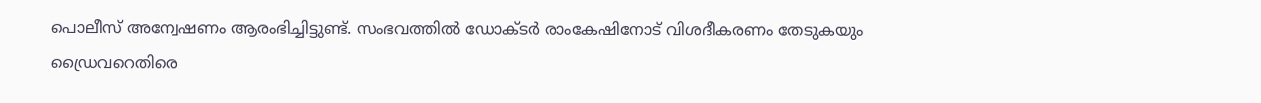പൊലീസ് അന്വേഷണം ആരംഭിച്ചിട്ടുണ്ട്. സംഭവത്തിൽ ഡോക്ടർ രാംകേഷിനോട് വിശദീകരണം തേടുകയും ഡ്രൈവറെതിരെ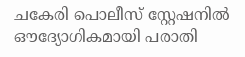ചകേരി പൊലീസ് സ്റ്റേഷനിൽ ഔദ്യോഗികമായി പരാതി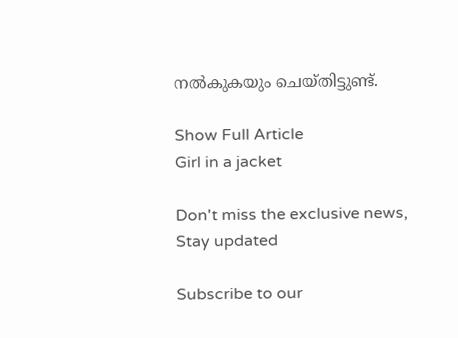നൽകുകയും ചെയ്തിട്ടുണ്ട്.

Show Full Article
Girl in a jacket

Don't miss the exclusive news, Stay updated

Subscribe to our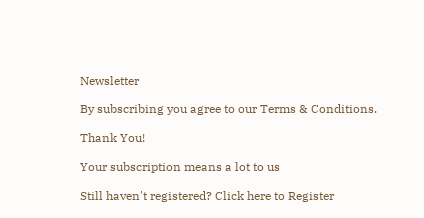Newsletter

By subscribing you agree to our Terms & Conditions.

Thank You!

Your subscription means a lot to us

Still haven't registered? Click here to Register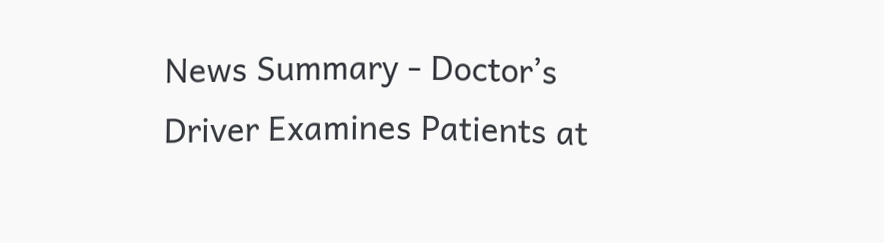News Summary - Doctor’s Driver Examines Patients at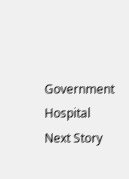Government Hospital
Next Story